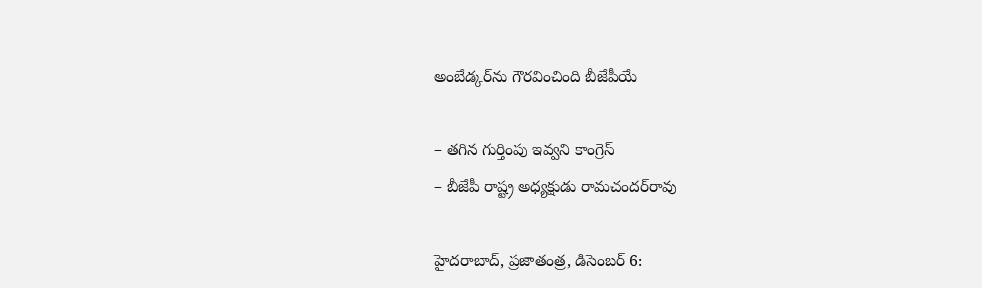అంబేడ్కర్‌ను గౌరవించింది బీజేపీయే

– తగిన గుర్తింపు ఇవ్వని కాంగ్రెస్‌
– బీజేపీ రాష్ట్ర అధ్యక్షుడు రామచందర్‌రావు

హైదరాబాద్‌, ప్రజాతంత్ర, డిసెంబర్‌ 6: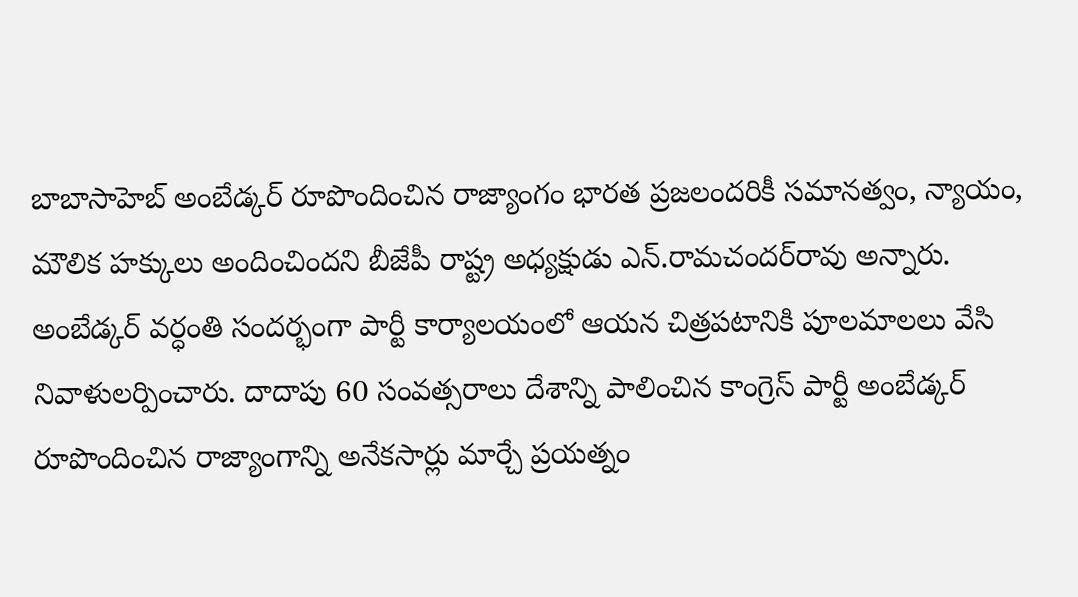బాబాసాహెబ్‌ అంబేడ్కర్‌ రూపొందించిన రాజ్యాంగం భారత ప్రజలందరికీ సమానత్వం, న్యాయం, మౌలిక హక్కులు అందించిందని బీజేపీ రాష్ట్ర అధ్యక్షుడు ఎన్‌.రామచందర్‌రావు అన్నారు. అంబేడ్కర్‌ వర్ధంతి సందర్భంగా పార్టీ కార్యాలయంలో ఆయన చిత్రపటానికి పూలమాలలు వేసి నివాళులర్పించారు. దాదాపు 60 సంవత్సరాలు దేశాన్ని పాలించిన కాంగ్రెస్‌ పార్టీ అంబేడ్కర్‌ రూపొందించిన రాజ్యాంగాన్ని అనేకసార్లు మార్చే ప్రయత్నం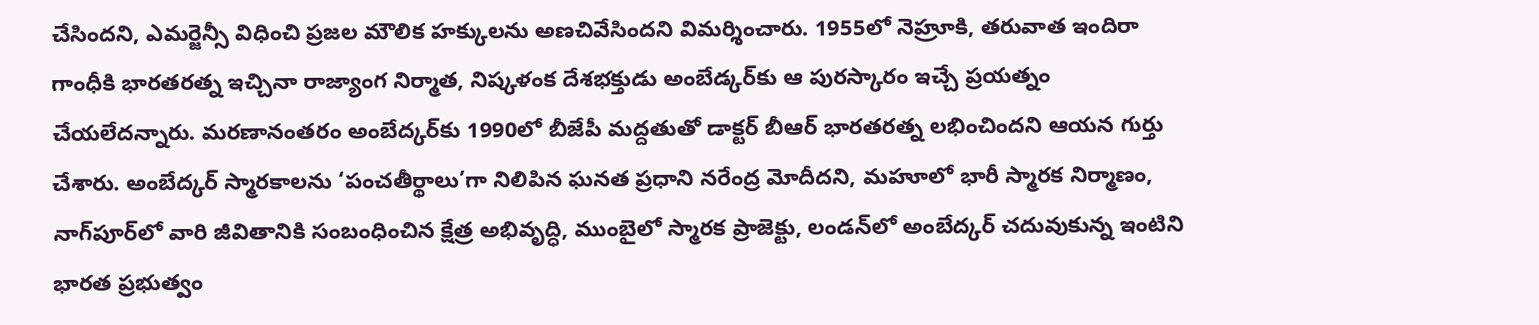చేసిందని, ఎమర్జెన్సీ విధించి ప్రజల మౌలిక హక్కులను అణచివేసిందని విమర్శించారు. 1955లో నెహ్రూకి, తరువాత ఇందిరా గాంధీకి భారతరత్న ఇచ్చినా రాజ్యాంగ నిర్మాత, నిష్కళంక దేశభక్తుడు అంబేడ్కర్‌కు ఆ పురస్కారం ఇచ్చే ప్రయత్నం చేయలేదన్నారు. మరణానంతరం అంబేద్కర్‌కు 1990లో బీజేపీ మద్దతుతో డాక్టర్‌ బీఆర్‌ భారతరత్న లభించిందని ఆయన గుర్తు చేశారు. అంబేద్కర్‌ స్మారకాలను ‘పంచతీర్థాలు’గా నిలిపిన ఘనత ప్రధాని నరేంద్ర మోదీదని, మహూలో భారీ స్మారక నిర్మాణం, నాగ్‌పూర్‌లో వారి జీవితానికి సంబంధించిన క్షేత్ర అభివృద్ధి, ముంబైలో స్మారక ప్రాజెక్టు, లండన్‌లో అంబేద్కర్‌ చదువుకున్న ఇంటిని భారత ప్రభుత్వం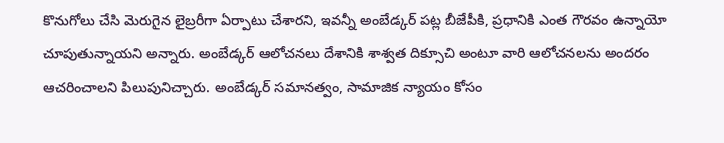కొనుగోలు చేసి మెరుగైన లైబ్రరీగా ఏర్పాటు చేశారని, ఇవన్నీ అంబేడ్కర్‌ పట్ల బీజేపీకి, ప్రధానికి ఎంత గౌరవం ఉన్నాయో చూపుతున్నాయని అన్నారు. అంబేడ్కర్‌ ఆలోచనలు దేశానికి శాశ్వత దిక్సూచి అంటూ వారి ఆలోచనలను అందరం ఆచరించాలని పిలుపునిచ్చారు. అంబేడ్కర్‌ సమానత్వం, సామాజిక న్యాయం కోసం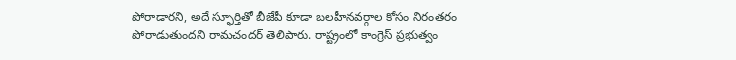పోరాడారని, అదే స్ఫూర్తితో బీజేపీ కూడా బలహీనవర్గాల కోసం నిరంతరం పోరాడుతుందని రామచందర్‌ తెలిపారు. రాష్ట్రంలో కాంగ్రెస్‌ ప్రభుత్వం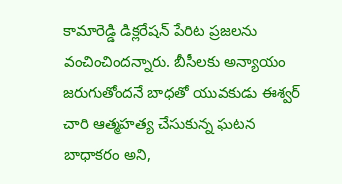కామారెడ్డి డిక్లరేషన్‌ పేరిట ప్రజలను వంచించిందన్నారు. బీసీలకు అన్యాయం జరుగుతోందనే బాధతో యువకుడు ఈశ్వర్‌ చారి ఆత్మహత్య చేసుకున్న ఘటన బాధాకరం అని,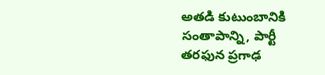అతడి కుటుంబానికి సంతాపాన్ని, పార్టీ తరఫున ప్రగాఢ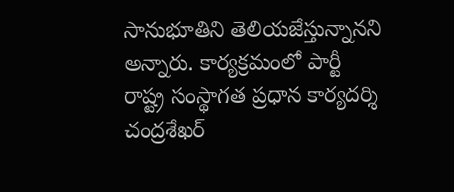సానుభూతిని తెలియజేస్తున్నానని అన్నారు. కార్యక్రమంలో పార్టీ రాష్ట్ర సంస్థాగత ప్రధాన కార్యదర్శి చంద్రశేఖర్‌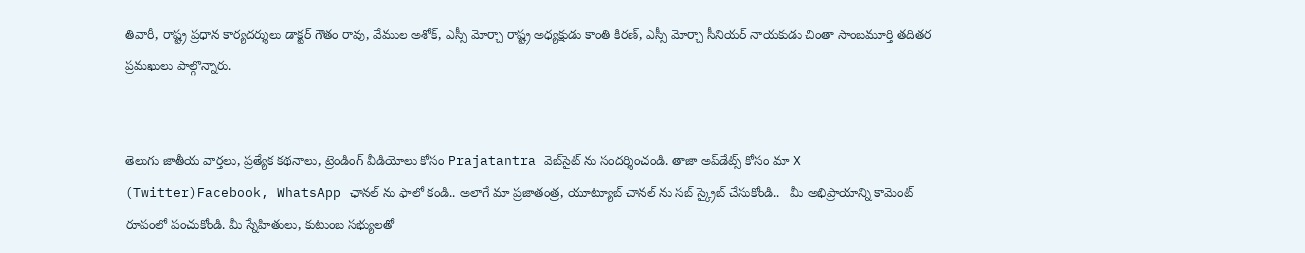తివారీ, రాష్ట్ర ప్రధాన కార్యదర్శులు డాక్టర్‌ గౌతం రావు, వేముల అశోక్‌, ఎస్సీ మోర్చా రాష్ట్ర అధ్యక్షుడు కాంతి కిరణ్‌, ఎస్సీ మోర్చా సీనియర్‌ నాయకుడు చింతా సాంబమూర్తి తదితర ప్రమఖులు పాల్గొన్నారు.


తెలుగు జాతీయ వార్తలు, ప్రత్యేక కథనాలు, ట్రెండింగ్ వీడియోలు కోసం Prajatantra వెబ్‌సైట్ ను సందర్శించండి. తాజా అప్‌డేట్స్ కోసం మా X (Twitter)Facebook, WhatsApp ఛానల్ ను ఫాలో కండి.. అలాగే మా ప్రజాతంత్ర, యూట్యూబ్ చానల్ ను సబ్ స్క్రైబ్ చేసుకోండి..   మీ అభిప్రాయాన్ని కామెంట్ రూపంలో పంచుకోండి. మీ స్నేహితులు, కుటుంబ సభ్యులతో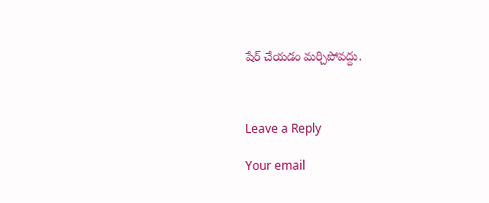షేర్ చేయడం మర్చిపోవద్దు.



Leave a Reply

Your email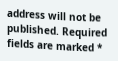address will not be published. Required fields are marked *